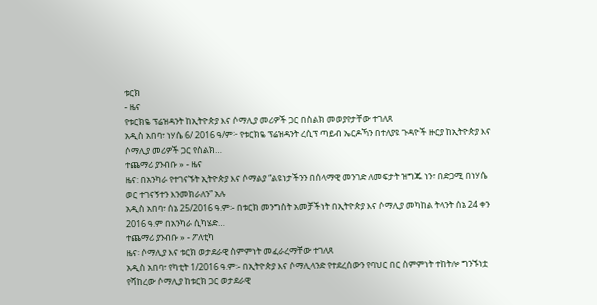ቱርክ
- ዜና
የቱርክዬ ፕሬዝዳንት ከኢትዮጵያ እና ሶማሊያ መሪዎች ጋር በስልክ መወያየታቸው ተገለጸ
አዲስ አበባ፣ ነሃሴ 6/ 2016 ዓ/ም፦ የቱርክዬ ፕሬዝዳንት ረሲፕ ጣይብ ኤርዶኻን በተለያዩ ጉዳዮች ዙርያ ከኢትዮጵያ እና ሶማሊያ መሪዎች ጋር የስልክ…
ተጨማሪ ያንብቡ » - ዜና
ዜና: በአንካራ የተገናኙት ኢትዮጵያ እና ሶማልያ “ልዩነታችንን በሰላማዊ መንገድ ለመፍታት ዝግጁ ነን፣ በድጋሚ በነሃሴ ወር ተገናኝተን እንመክራለን” አሉ
አዲስ አበባ፣ ሰኔ 25/2016 ዓ.ም፡- በቱርክ መንግስት አመቻችነት በኢትዮጵያ እና ሶማሊያ መካከል ትላንት ሰኔ 24 ቀን 2016 ዓ.ም በአንካራ ሲካሄድ…
ተጨማሪ ያንብቡ » - ፖለቲካ
ዜና፡ ሶማሊያ እና ቱርክ ወታደራዊ ስምምነት መፈራረማቸው ተገለጸ
አዲስ አበባ፣ የካቲት 1/2016 ዓ.ም፡- በኢትዮጵያ እና ሶማሊላንድ የተደረሰውን የባህር በር ስምምነት ተከትሎ ግንኙነቷ የሻከረው ሶማሊያ ከቱርክ ጋር ወታደራዊ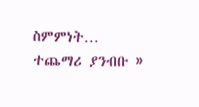ስምምነት…
ተጨማሪ ያንብቡ »